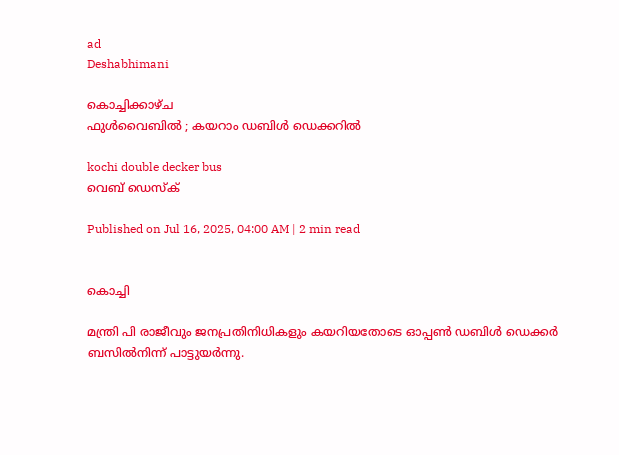ad
Deshabhimani

കൊച്ചിക്കാഴ്‌ച
ഫുൾവൈബിൽ ; കയറാം ഡബിൾ ഡെക്കറിൽ

kochi double decker bus
വെബ് ഡെസ്ക്

Published on Jul 16, 2025, 04:00 AM | 2 min read


കൊച്ചി

മന്ത്രി പി രാജീവും ജനപ്രതിനിധികളും കയറിയതോടെ ഓപ്പൺ ഡബിൾ ഡെക്കർ ബസിൽനിന്ന്‌ പാട്ടുയർന്നു.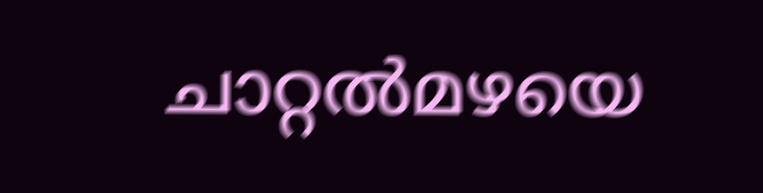ചാറ്റൽമഴയെ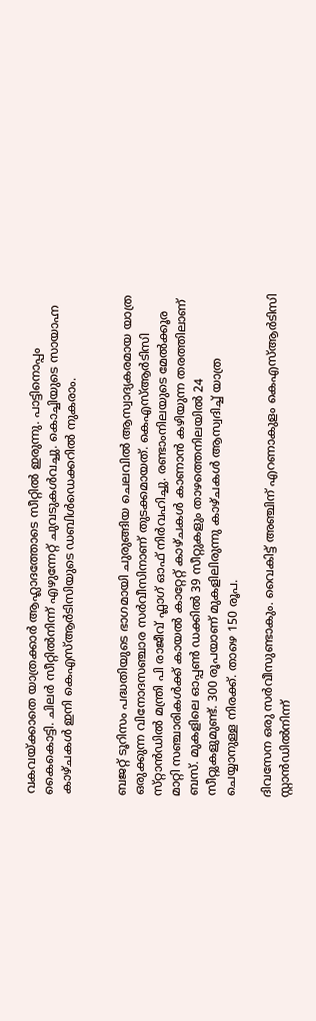വകവയ്ക്കാതെ യാത്രക്കാർ ആഹ്ലാദത്തോടെ സീറ്റിൽ ഇരുന്നു. പാട്ടിനൊപ്പം കൈകൊട്ടി. ചിലർ സീറ്റിൽനിന്ന്‌ എഴുന്നേറ്റ്‌ ചുവടുകൾവച്ചു. കൊച്ചിയുടെ സായാഹ്ന കാഴ്‌ചകൾ ഇനി കെഎസ്‌ആർടിസിയുടെ ഡബിൾഡെക്കറിൽ നുകരാം.


ബജറ്റ് ടൂറിസം പദ്ധതിയുടെ ഭാഗമായി ചുരുങ്ങിയ ചെലവിൽ ആസ്വാദ്യകരമായ യാത്ര ഒരുക്കുന്ന വിനോദസഞ്ചാര സർവീസിനാണ്‌ തുടക്കമായത്‌. കെഎസ്‌ആർടിസി സ്‌റ്റാൻഡിൽ മന്ത്രി പി രാജീവ്‌ ഫ്ലാഗ്‌ ഓഫ്‌ നിർവഹിച്ചു. രണ്ടാംനിലയുടെ മേൽക്കൂര മാറ്റി സഞ്ചാരികൾക്ക് കായൽ കാറ്റേറ്റ് കാഴ്ചകൾ കാണാൻ കഴിയുന്ന തരത്തിലാണ് ബസ്. മുകളിലെ ഓപ്പൺ ഡക്കിൽ 39 സീറ്റുകളും താഴത്തെനിലയിൽ 24 സീറ്റുകളുമുണ്ട്‌. 300 രൂപയാണ് മുകളിലിരുന്നു കാഴ്ചകൾ ആസ്വദിച്ച് യാത്ര ചെയ്യാനുള്ള നിരക്ക്. താഴെ 150 രൂപ.

ദിവസേന ഒരു സർവീസുണ്ടാകും. വൈകിട്ട്‌ അഞ്ചിന് എറണാകുളം കെഎസ്ആർടിസി സ്റ്റാൻഡിൽനിന്ന്‌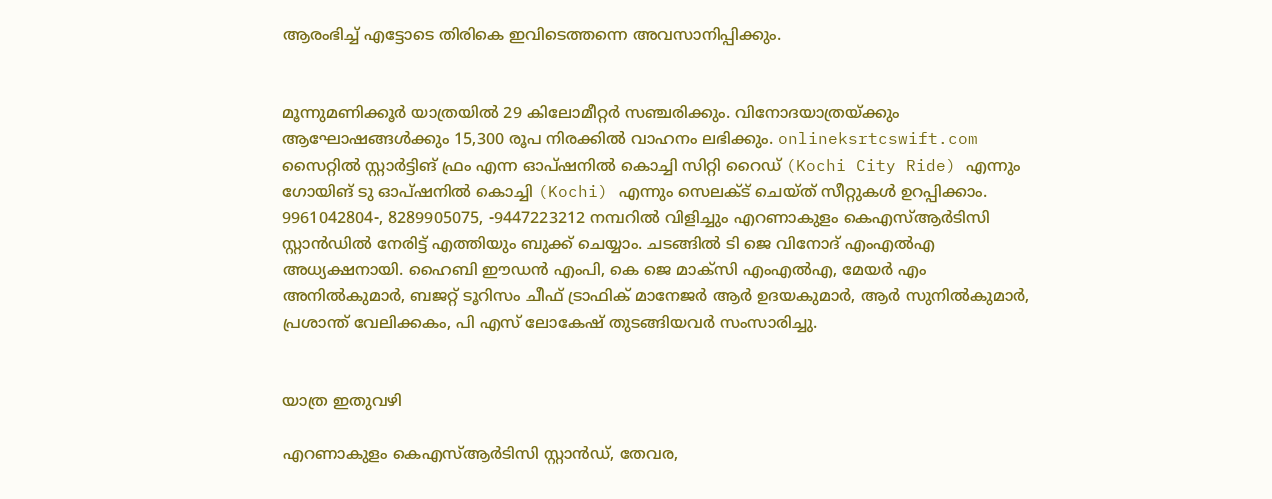ആരംഭിച്ച് എട്ടോടെ തിരികെ ഇവിടെത്തന്നെ അവസാനിപ്പിക്കും.


മൂന്നുമണിക്കൂർ യാത്രയിൽ 29 കിലോമീറ്റർ സഞ്ചരിക്കും. വിനോദയാത്രയ്ക്കും ആഘോഷങ്ങൾക്കും 15,300 രൂപ നിരക്കിൽ വാഹനം ലഭിക്കും. onlineksrtcswift.com സൈറ്റിൽ സ്റ്റാർട്ടിങ് ഫ്രം എന്ന ഓപ്ഷനിൽ കൊച്ചി സിറ്റി റൈഡ് (Kochi City Ride) എന്നും ഗോയിങ് ടു ഓപ്ഷനിൽ കൊച്ചി (Kochi) എന്നും സെലക്ട് ചെയ്ത്‌ സീറ്റുകൾ ഉറപ്പിക്കാം. 9961042804-, 8289905075, -9447223212 നമ്പറിൽ വിളിച്ചും എറണാകുളം കെഎസ്ആർടിസി സ്റ്റാൻഡിൽ നേരിട്ട് എത്തിയും ബുക്ക് ചെയ്യാം. ചടങ്ങിൽ ടി ജെ വിനോദ് എംഎൽഎ അധ്യക്ഷനായി. ഹൈബി ഈഡൻ എംപി, കെ ജെ മാക്‌സി എംഎൽഎ, മേയർ എം അനിൽകുമാർ, ബജറ്റ് ടൂറിസം ചീഫ് ട്രാഫിക് മാനേജർ ആർ ഉദയകുമാർ, ആർ സുനിൽകുമാർ, പ്രശാന്ത് വേലിക്കകം, പി എസ്‌ ലോകേഷ്‌ തുടങ്ങിയവർ സംസാരിച്ചു.


യാത്ര ഇതുവഴി

എറണാകുളം കെഎസ്ആർടിസി സ്റ്റാൻഡ്, തേവര,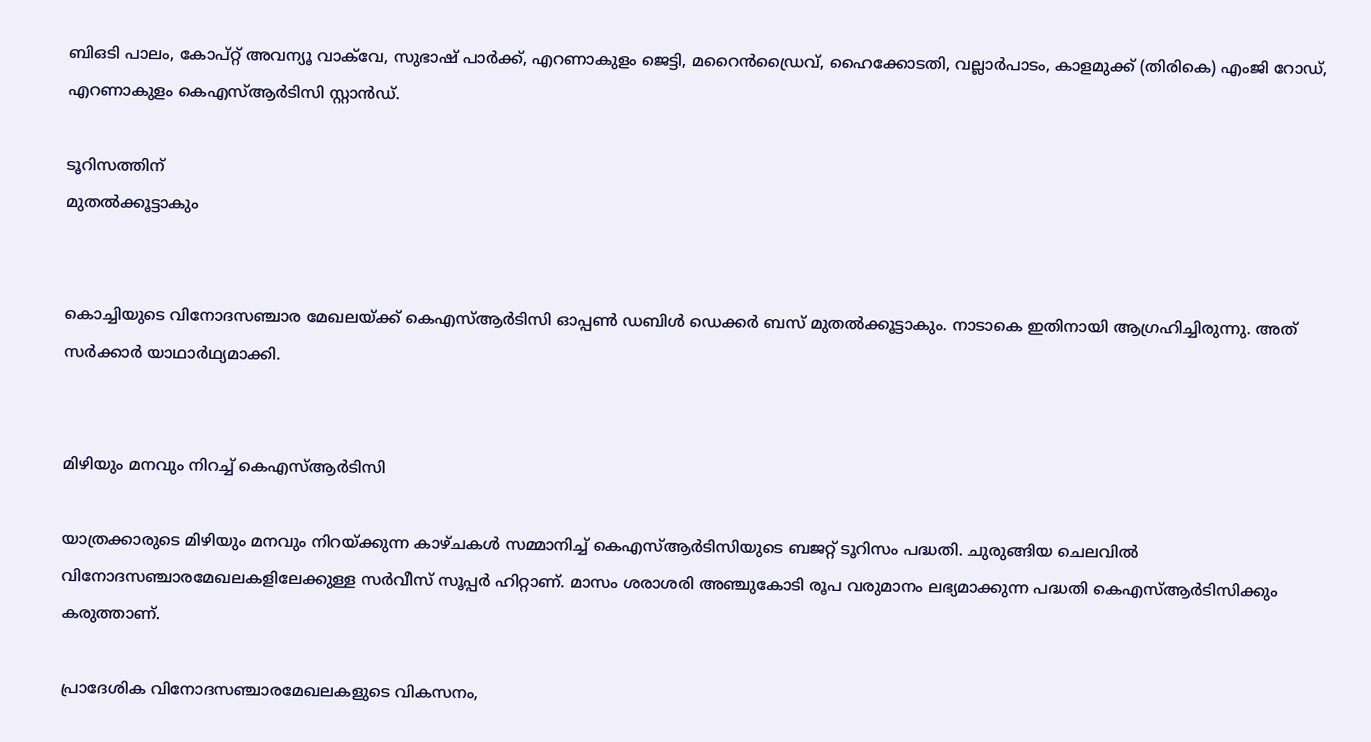ബിഒടി പാലം, കോപ്റ്റ് അവന്യൂ വാക്‌വേ, സുഭാഷ് പാർക്ക്, എറണാകുളം ജെട്ടി, മറൈൻഡ്രൈവ്, ഹൈക്കോടതി, വല്ലാർപാടം, കാളമുക്ക് (തിരികെ) എംജി റോഡ്, എറണാകുളം കെഎസ്ആർടിസി സ്റ്റാൻഡ്.

ടൂറിസത്തിന്‌
മുതൽക്കൂട്ടാകും


കൊച്ചിയുടെ വിനോദസഞ്ചാര മേഖലയ്ക്ക്‌ കെഎസ്‌ആർടിസി ഓപ്പൺ ഡബിൾ ഡെക്കർ ബസ്‌ മുതൽക്കൂട്ടാകും. നാടാകെ ഇതിനായി ആഗ്രഹിച്ചിരുന്നു. അത്‌ സർക്കാർ യാഥാർഥ്യമാക്കി.


മിഴിയും മനവും നിറച്ച്‌ കെഎസ്‌ആർടിസി

യാത്രക്കാരുടെ മിഴിയും മനവും നിറയ്‌ക്കുന്ന കാഴ്‌ചകൾ സമ്മാനിച്ച്‌ കെഎസ്‌ആർടിസിയുടെ ബജറ്റ്‌ ടൂറിസം പദ്ധതി. ചുരുങ്ങിയ ചെലവിൽ വിനോദസഞ്ചാരമേഖലകളിലേക്കുള്ള സർവീസ്‌ സൂപ്പർ ഹിറ്റാണ്‌. മാസം ശരാശരി അഞ്ചുകോടി രൂപ വരുമാനം ലഭ്യമാക്കുന്ന പദ്ധതി കെഎസ്‌ആർടിസിക്കും കരുത്താണ്‌.

പ്രാദേശിക വിനോദസഞ്ചാരമേഖലകളുടെ വികസനം,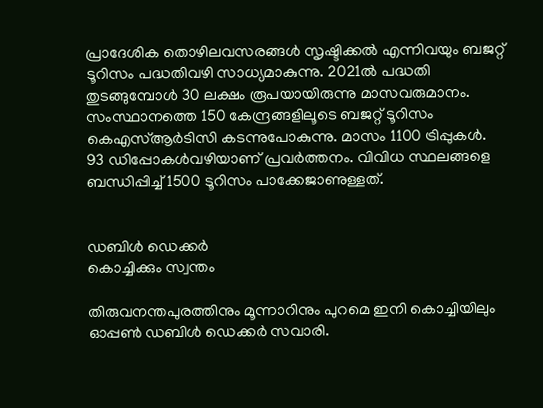പ്രാദേശിക തൊഴിലവസരങ്ങൾ സൃഷ്ടിക്കൽ എന്നിവയും ബജറ്റ്‌ ടൂറിസം പദ്ധതിവഴി സാധ്യമാകുന്നു. 2021ൽ പദ്ധതി തുടങ്ങുമ്പോൾ 30 ലക്ഷം രൂപയായിരുന്നു മാസവരുമാനം. സംസ്ഥാനത്തെ 150 കേന്ദ്രങ്ങളിലൂടെ ബജറ്റ്‌ ടൂറിസം കെഎസ്‌ആർടിസി കടന്നുപോകുന്നു. മാസം 1100 ട്രിപ്പുകൾ. 93 ഡിപ്പോകൾവഴിയാണ്‌ പ്രവർത്തനം. വിവിധ സ്ഥലങ്ങളെ ബന്ധിപ്പിച്ച്‌ 1500 ടൂറിസം പാക്കേജാണുള്ളത്‌.


ഡബിൾ ഡെക്കർ
കൊച്ചിക്കും സ്വന്തം

തിരുവനന്തപുരത്തിനും മൂന്നാറിനും പുറമെ ഇനി കൊച്ചിയിലും ഓപ്പൺ ഡബിൾ ഡെക്കർ സവാരി.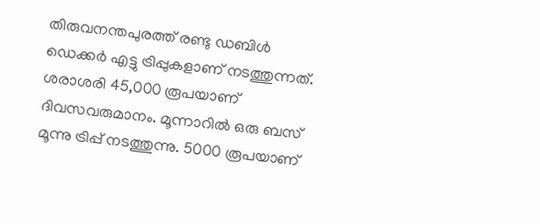തിരുവനന്തപുരത്ത്‌ രണ്ടു ഡബിൾ ഡെക്കർ എട്ടു ട്രിപ്പുകളാണ്‌ നടത്തുന്നത്‌. ശരാശരി 45,000 രൂപയാണ്‌ ദിവസവരുമാനം. മൂന്നാറിൽ ഒരു ബസ്‌ മൂന്നു ട്രിപ്പ്‌ നടത്തുന്നു. 5000 രൂപയാണ്‌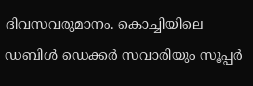ദിവസവരുമാനം. കൊച്ചിയിലെ ഡബിൾ ഡെക്കർ സവാരിയും സൂപ്പർ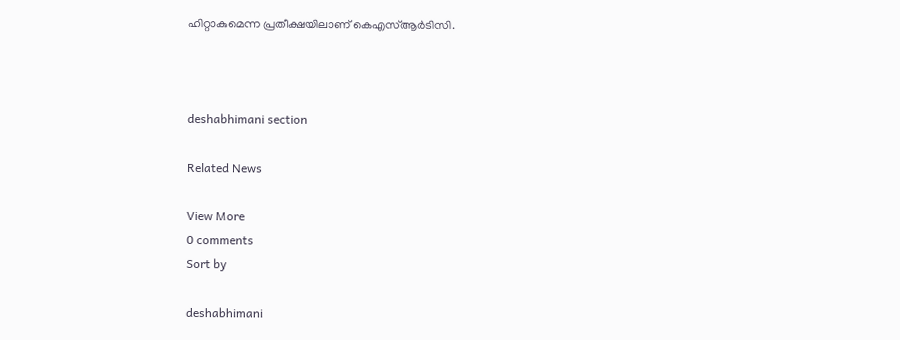ഹിറ്റാകുമെന്ന പ്രതീക്ഷയിലാണ്‌ കെഎസ്‌ആർടിസി.



deshabhimani section

Related News

View More
0 comments
Sort by

deshabhimani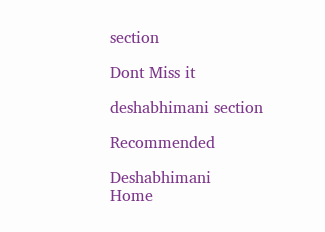section

Dont Miss it

deshabhimani section

Recommended

Deshabhimani
Home